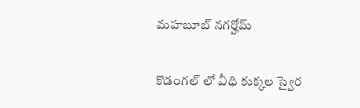మహబూబ్ నగర్హోమ్

కొడంగల్ లో వీధి కుక్కల స్వైర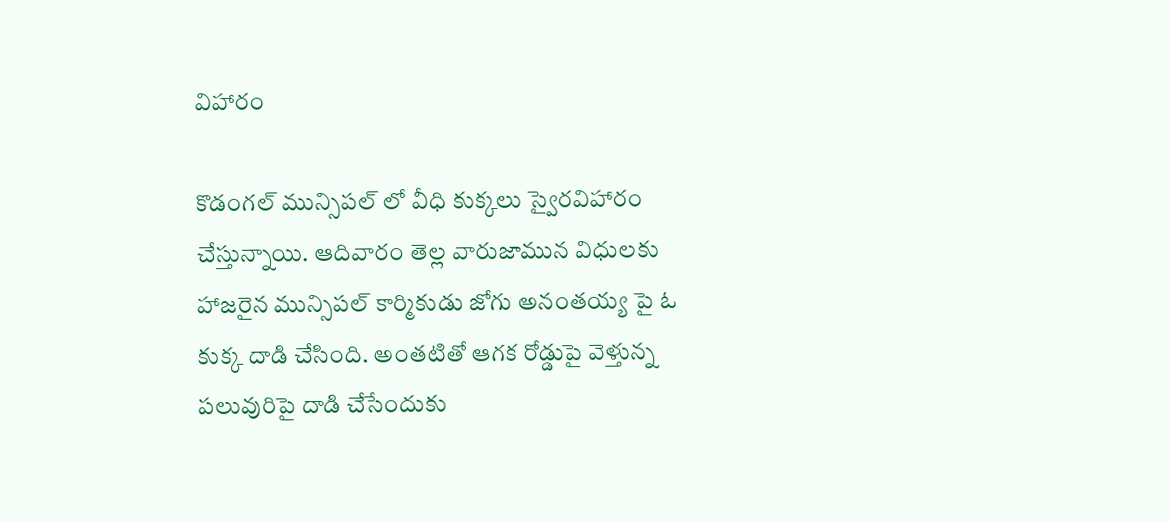విహారం

కొడంగల్ మున్సిపల్ లో వీధి కుక్కలు స్వైరవిహారం చేస్తున్నాయి. ఆదివారం తెల్ల వారుజామున విధులకు హాజరైన మున్సిపల్ కార్మికుడు జోగు అనంతయ్య పై ఓ కుక్క దాడి చేసింది. అంతటితో ఆగక రోడ్డుపై వెళ్తున్న పలువురిపై దాడి చేసేందుకు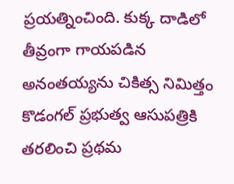ప్రయత్నించింది. కుక్క దాడిలో తీవ్రంగా గాయపడిన అనంతయ్యను చికిత్స నిమిత్తం కొడంగల్ ప్రభుత్వ ఆసుపత్రికి తరలించి ప్రథమ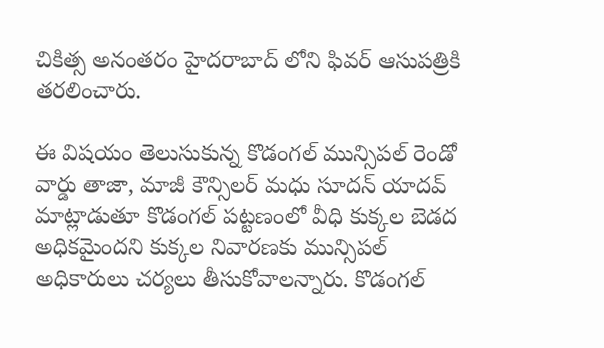చికిత్స అనంతరం హైదరాబాద్ లోని ఫివర్ ఆసుపత్రికి తరలించారు.

ఈ విషయం తెలుసుకున్న కొడంగల్ మున్సిపల్ రెండో వార్డు తాజా, మాజీ కౌన్సిలర్ మధు సూదన్ యాదవ్ మాట్లాడుతూ కొడంగల్ పట్టణంలో వీధి కుక్కల బెడద అధికమైందని కుక్కల నివారణకు మున్సిపల్ అధికారులు చర్యలు తీసుకోవాలన్నారు. కొడంగల్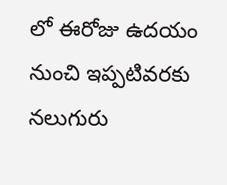లో ఈరోజు ఉదయం నుంచి ఇప్పటివరకు నలుగురు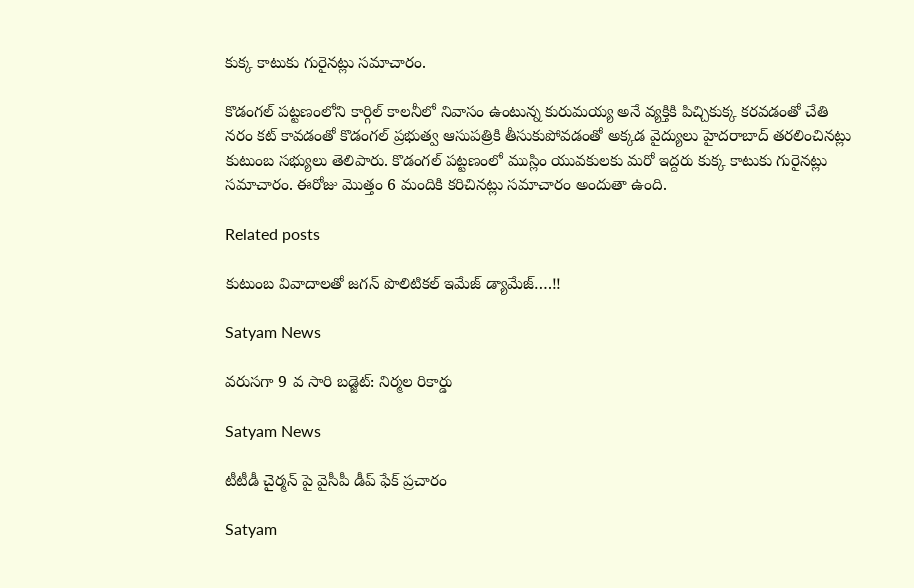కుక్క కాటుకు గురైనట్లు సమాచారం.

కొడంగల్ పట్టణంలోని కార్గిల్ కాలనీలో నివాసం ఉంటున్న కురుమయ్య అనే వ్యక్తికి పిచ్చికుక్క కరవడంతో చేతి నరం కట్ కావడంతో కొడంగల్ ప్రభుత్వ ఆసుపత్రికి తీసుకుపోవడంతో అక్కడ వైద్యులు హైదరాబాద్ తరలించినట్లు కుటుంబ సభ్యులు తెలిపారు. కొడంగల్ పట్టణంలో ముస్లిం యువకులకు మరో ఇద్దరు కుక్క కాటుకు గురైనట్లు సమాచారం. ఈరోజు మొత్తం 6 మందికి కరిచినట్లు సమాచారం అందుతా ఉంది.

Related posts

కుటుంబ వివాదాలతో జగన్‌ పొలిటికల్ ఇమేజ్ డ్యామేజ్….!!

Satyam News

వరుసగా 9 వ సారి బడ్జెట్: నిర్మల రికార్డు

Satyam News

టీటీడీ చైర్మన్ పై వైసీపీ డీప్ ఫేక్ ప్రచారం

Satyam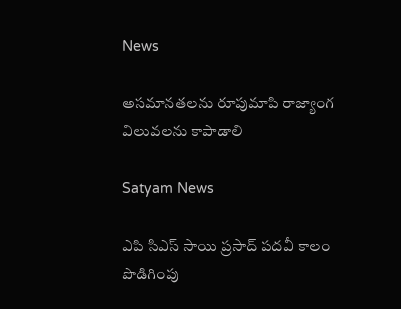News

అసమానతలను రూపుమాపి రాజ్యాంగ విలువలను కాపాడాలి

Satyam News

ఎపి సిఎస్ సాయి ప్రసాద్ పదవీ కాలం పొడిగింపు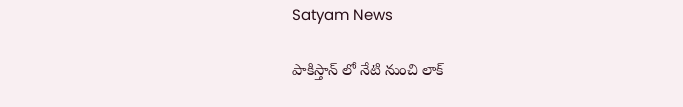Satyam News

పాకిస్తాన్ లో నేటి నుంచి లాక్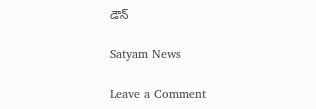డౌన్

Satyam News

Leave a Comment